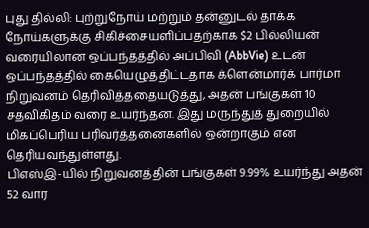புது தில்லி: புற்றுநோய் மற்றும் தன்னுடல் தாக்க நோய்களுக்கு சிகிச்சையளிப்பதற்காக $2 பில்லியன் வரையிலான ஒப்பந்தத்தில் அப்பிவி (AbbVie) உடன் ஒப்பந்தத்தில் கையெழுத்திட்டதாக க்ளென்மார்க் பார்மா நிறுவனம் தெரிவித்ததையடுத்து, அதன் பங்குகள் 10 சதவிகிதம் வரை உயர்ந்தன. இது மருந்துத் துறையில் மிகப்பெரிய பரிவர்த்தனைகளில் ஒன்றாகும் என தெரியவந்துள்ளது.
பிஎஸ்இ-யில் நிறுவனத்தின் பங்குகள் 9.99% உயர்ந்து அதன் 52 வார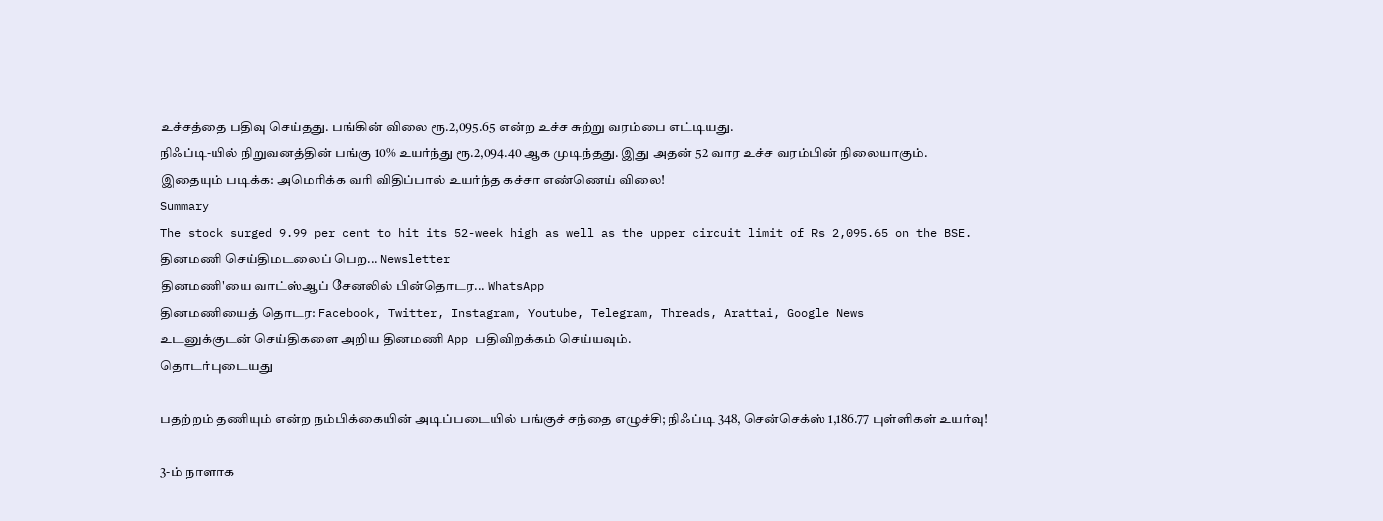உச்சத்தை பதிவு செய்தது. பங்கின் விலை ரூ.2,095.65 என்ற உச்ச சுற்று வரம்பை எட்டியது.
நிஃப்டி-யில் நிறுவனத்தின் பங்கு 10% உயர்ந்து ரூ.2,094.40 ஆக முடிந்தது. இது அதன் 52 வார உச்ச வரம்பின் நிலையாகும்.
இதையும் படிக்க: அமெரிக்க வரி விதிப்பால் உயர்ந்த கச்சா எண்ணெய் விலை!
Summary
The stock surged 9.99 per cent to hit its 52-week high as well as the upper circuit limit of Rs 2,095.65 on the BSE.
தினமணி செய்திமடலைப் பெற... Newsletter
தினமணி'யை வாட்ஸ்ஆப் சேனலில் பின்தொடர... WhatsApp
தினமணியைத் தொடர: Facebook, Twitter, Instagram, Youtube, Telegram, Threads, Arattai, Google News
உடனுக்குடன் செய்திகளை அறிய தினமணி App பதிவிறக்கம் செய்யவும்.
தொடர்புடையது

பதற்றம் தணியும் என்ற நம்பிக்கையின் அடிப்படையில் பங்குச் சந்தை எழுச்சி; நிஃப்டி 348, சென்செக்ஸ் 1,186.77 புள்ளிகள் உயர்வு!

3-ம் நாளாக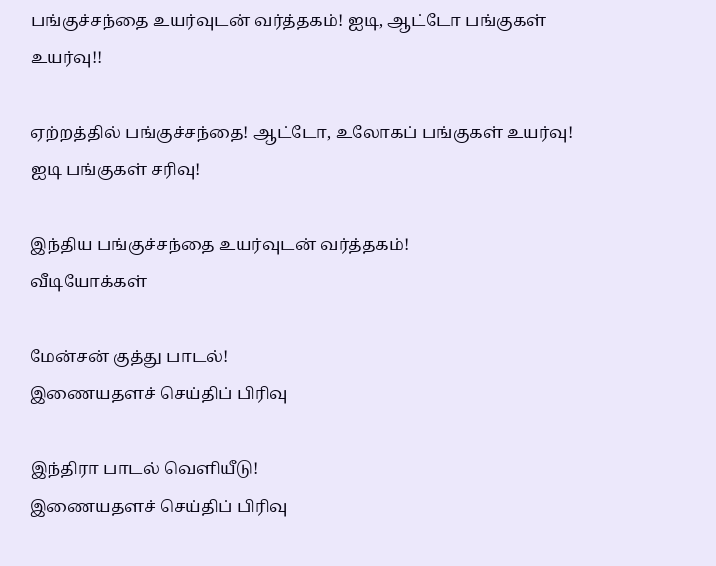பங்குச்சந்தை உயர்வுடன் வர்த்தகம்! ஐடி, ஆட்டோ பங்குகள் உயர்வு!!

ஏற்றத்தில் பங்குச்சந்தை! ஆட்டோ, உலோகப் பங்குகள் உயர்வு! ஐடி பங்குகள் சரிவு!

இந்திய பங்குச்சந்தை உயர்வுடன் வர்த்தகம்!
வீடியோக்கள்

மேன்சன் குத்து பாடல்!
இணையதளச் செய்திப் பிரிவு

இந்திரா பாடல் வெளியீடு!
இணையதளச் செய்திப் பிரிவு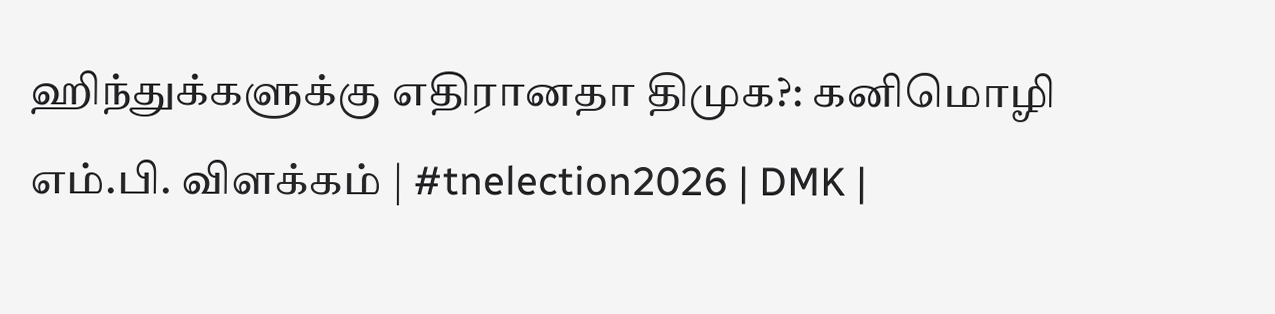ஹிந்துக்களுக்கு எதிரானதா திமுக?: கனிமொழி எம்.பி. விளக்கம் | #tnelection2026 | DMK |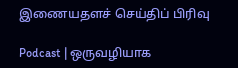இணையதளச் செய்திப் பிரிவு

Podcast | ஒருவழியாக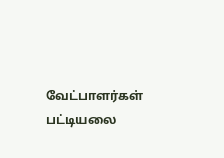வேட்பாளர்கள் பட்டியலை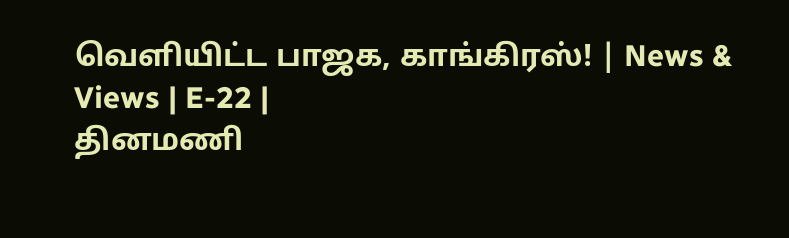வெளியிட்ட பாஜக, காங்கிரஸ்! | News & Views | E-22 |
தினமணி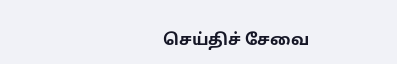செய்திச் சேவை